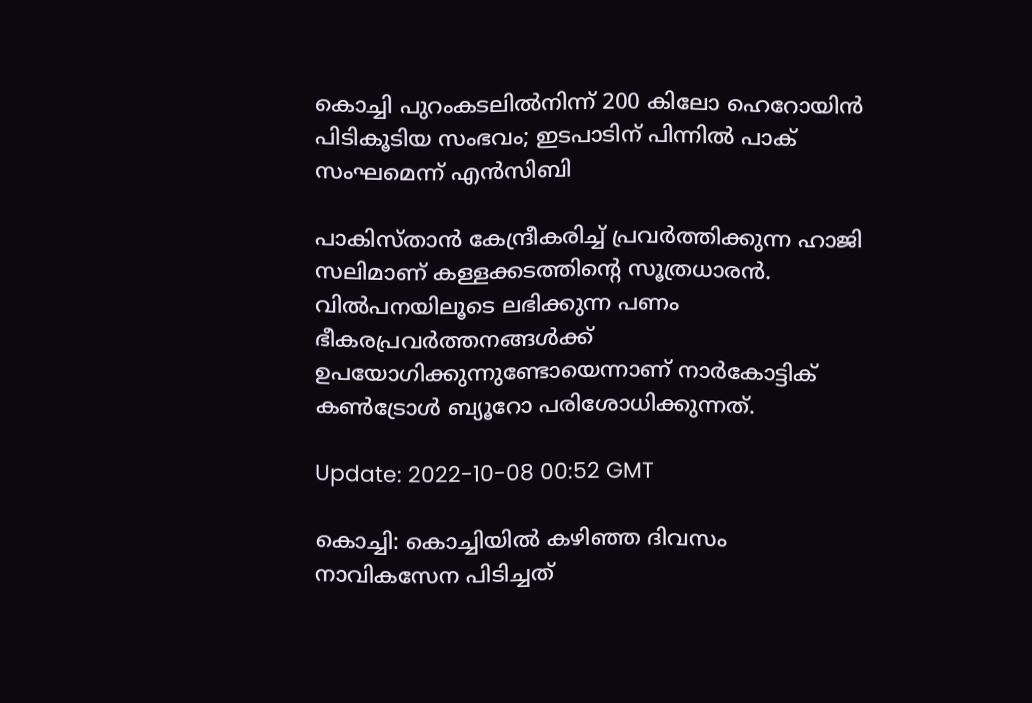കൊച്ചി പുറംകടലിൽനിന്ന് 200 കിലോ ഹെറോയിൻ പിടികൂടിയ സംഭവം; ഇടപാടിന് പിന്നിൽ പാക് സംഘമെന്ന് എൻസിബി

പാകിസ്താൻ കേന്ദ്രീകരിച്ച് പ്രവർത്തിക്കുന്ന ഹാജി സലിമാണ് കള്ളക്കടത്തിന്റെ സൂത്രധാരൻ. വിൽപനയിലൂടെ ലഭിക്കുന്ന പണം ഭീകരപ്രവർത്തനങ്ങൾക്ക് ഉപയോഗിക്കുന്നുണ്ടോയെന്നാണ് നാർകോട്ടിക് കൺട്രോൾ ബ്യൂറോ പരിശോധിക്കുന്നത്.

Update: 2022-10-08 00:52 GMT

കൊച്ചി: കൊച്ചിയിൽ കഴിഞ്ഞ ദിവസം നാവികസേന പിടിച്ചത്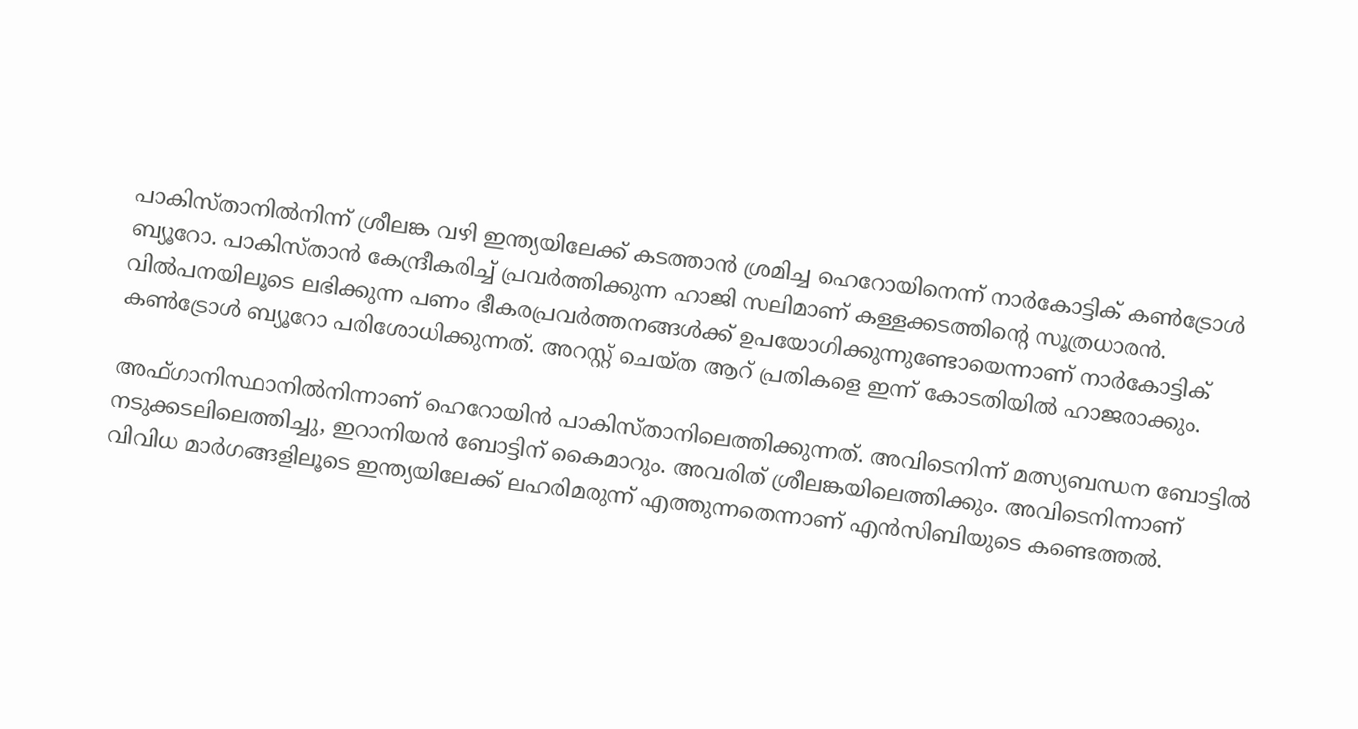പാകിസ്താനിൽനിന്ന് ശ്രീലങ്ക വഴി ഇന്ത്യയിലേക്ക് കടത്താൻ ശ്രമിച്ച ഹെറോയിനെന്ന് നാർകോട്ടിക് കൺട്രോൾ ബ്യൂറോ. പാകിസ്താൻ കേന്ദ്രീകരിച്ച് പ്രവർത്തിക്കുന്ന ഹാജി സലിമാണ് കള്ളക്കടത്തിന്റെ സൂത്രധാരൻ. വിൽപനയിലൂടെ ലഭിക്കുന്ന പണം ഭീകരപ്രവർത്തനങ്ങൾക്ക് ഉപയോഗിക്കുന്നുണ്ടോയെന്നാണ് നാർകോട്ടിക് കൺട്രോൾ ബ്യൂറോ പരിശോധിക്കുന്നത്. അറസ്റ്റ് ചെയ്ത ആറ് പ്രതികളെ ഇന്ന് കോടതിയിൽ ഹാജരാക്കും.

അഫ്ഗാനിസ്ഥാനിൽനിന്നാണ് ഹെറോയിൻ പാകിസ്താനിലെത്തിക്കുന്നത്. അവിടെനിന്ന് മത്സ്യബന്ധന ബോട്ടിൽ നടുക്കടലിലെത്തിച്ചു, ഇറാനിയൻ ബോട്ടിന് കൈമാറും. അവരിത് ശ്രീലങ്കയിലെത്തിക്കും. അവിടെനിന്നാണ് വിവിധ മാർഗങ്ങളിലൂടെ ഇന്ത്യയിലേക്ക് ലഹരിമരുന്ന് എത്തുന്നതെന്നാണ് എൻസിബിയുടെ കണ്ടെത്തൽ.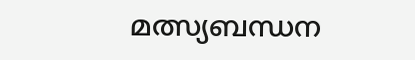മത്സ്യബന്ധന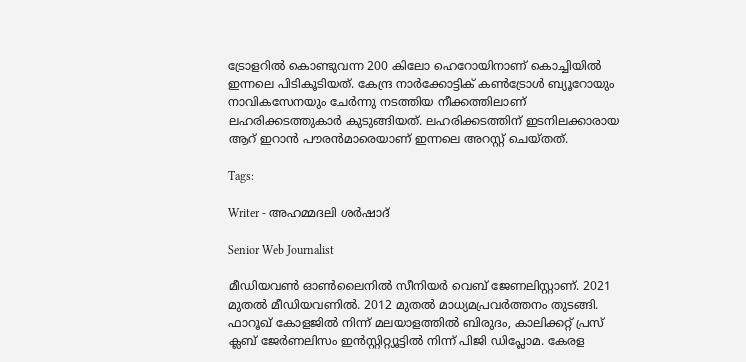ട്രോളറിൽ കൊണ്ടുവന്ന 200 കിലോ ഹെറോയിനാണ് കൊച്ചിയിൽ ഇന്നലെ പിടികൂടിയത്. കേന്ദ്ര നാർക്കോട്ടിക് കൺട്രോൾ ബ്യൂറോയും നാവികസേനയും ചേർന്നു നടത്തിയ നീക്കത്തിലാണ് ലഹരിക്കടത്തുകാർ കുടുങ്ങിയത്. ലഹരിക്കടത്തിന് ഇടനിലക്കാരായ ആറ് ഇറാൻ പൗരൻമാരെയാണ് ഇന്നലെ അറസ്റ്റ് ചെയ്തത്.

Tags:

Writer - അഹമ്മദലി ശര്‍ഷാദ്

Senior Web Journalist

മീഡിയവൺ ഓൺലൈനിൽ സീനിയർ വെബ് ജേണലിസ്റ്റാണ്. 2021 മുതൽ മീഡിയവണിൽ. 2012 മുതൽ മാധ്യമപ്രവർത്തനം തുടങ്ങി. ഫാറൂഖ് കോളജിൽ നിന്ന് മലയാളത്തിൽ ബിരുദം, കാലിക്കറ്റ് പ്രസ് ക്ലബ് ജേർണലിസം ഇൻസ്റ്റിറ്റ്യൂട്ടിൽ നിന്ന് പിജി ഡിപ്ലോമ. കേരള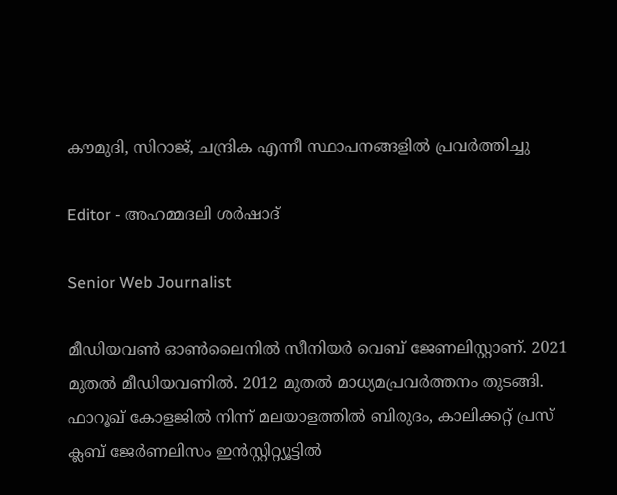കൗമുദി, സിറാജ്, ചന്ദ്രിക എന്നീ സ്ഥാപനങ്ങളിൽ പ്രവർത്തിച്ചു

Editor - അഹമ്മദലി ശര്‍ഷാദ്

Senior Web Journalist

മീഡിയവൺ ഓൺലൈനിൽ സീനിയർ വെബ് ജേണലിസ്റ്റാണ്. 2021 മുതൽ മീഡിയവണിൽ. 2012 മുതൽ മാധ്യമപ്രവർത്തനം തുടങ്ങി. ഫാറൂഖ് കോളജിൽ നിന്ന് മലയാളത്തിൽ ബിരുദം, കാലിക്കറ്റ് പ്രസ് ക്ലബ് ജേർണലിസം ഇൻസ്റ്റിറ്റ്യൂട്ടിൽ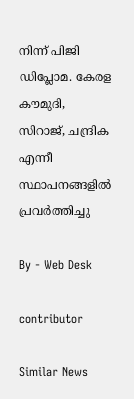നിന്ന് പിജി ഡിപ്ലോമ. കേരള കൗമുദി, സിറാജ്, ചന്ദ്രിക എന്നീ സ്ഥാപനങ്ങളിൽ പ്രവർത്തിച്ചു

By - Web Desk

contributor

Similar News